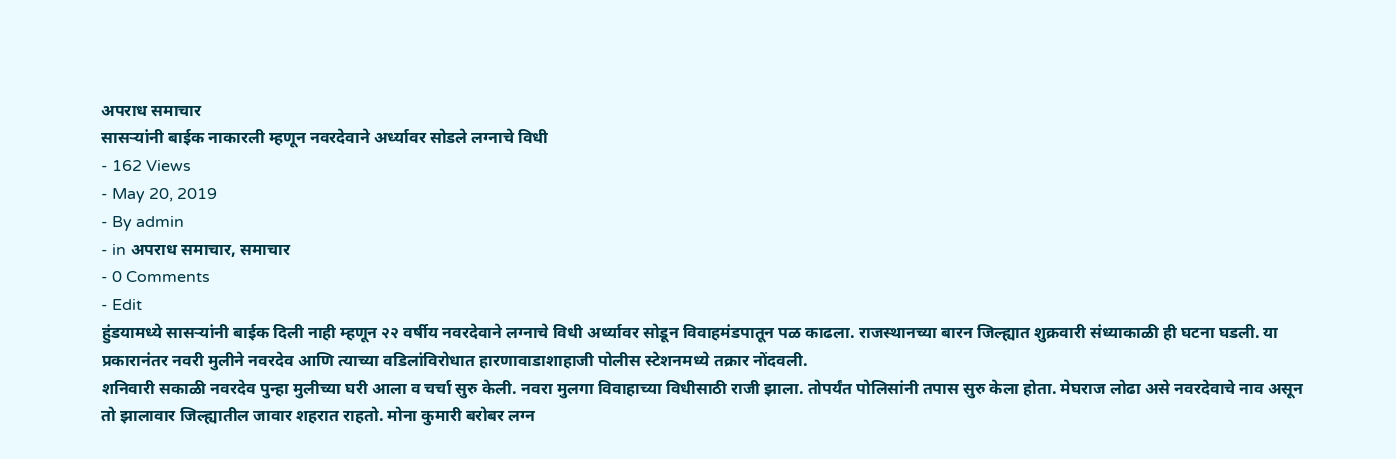अपराध समाचार
सासऱ्यांनी बाईक नाकारली म्हणून नवरदेवाने अर्ध्यावर सोडले लग्नाचे विधी
- 162 Views
- May 20, 2019
- By admin
- in अपराध समाचार, समाचार
- 0 Comments
- Edit
हुंडयामध्ये सासऱ्यांनी बाईक दिली नाही म्हणून २२ वर्षीय नवरदेवाने लग्नाचे विधी अर्ध्यावर सोडून विवाहमंडपातून पळ काढला. राजस्थानच्या बारन जिल्ह्यात शुक्रवारी संध्याकाळी ही घटना घडली. या प्रकारानंतर नवरी मुलीने नवरदेव आणि त्याच्या वडिलांविरोधात हारणावाडाशाहाजी पोलीस स्टेशनमध्ये तक्रार नोंदवली.
शनिवारी सकाळी नवरदेव पुन्हा मुलीच्या घरी आला व चर्चा सुरु केली. नवरा मुलगा विवाहाच्या विधीसाठी राजी झाला. तोपर्यंत पोलिसांनी तपास सुरु केला होता. मेघराज लोढा असे नवरदेवाचे नाव असून तो झालावार जिल्ह्यातील जावार शहरात राहतो. मोना कुमारी बरोबर लग्न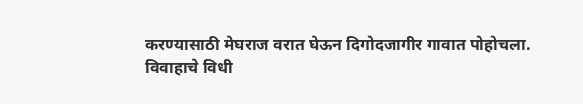करण्यासाठी मेघराज वरात घेऊन दिगोदजागीर गावात पोहोचला.
विवाहाचे विधी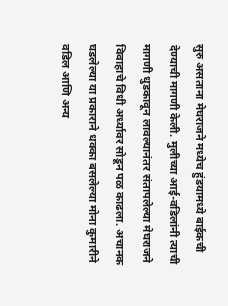सुरु असताना मेघराजने मध्येच हुंडयामध्ये बाईकची देण्याची मागणी केली. मुलीच्या आई-वडिलांनी त्याची मागणी धुडकावून लावल्यानंतर संतापलेल्या मेघराजने विवाहाचे विधी अर्ध्यावर सोडून पळ काढला. अचानक घडलेल्या या प्रकाराने धक्का बसलेल्या मोना कुमारीने वडिल आणि अन्य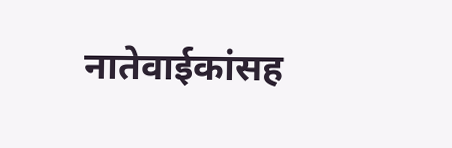नातेवाईकांसह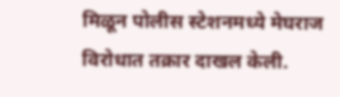मिळून पोलीस स्टेशनमध्ये मेघराज विरोधात तक्रार दाखल केली.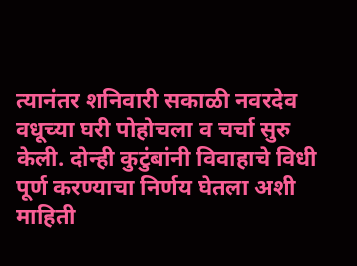त्यानंतर शनिवारी सकाळी नवरदेव वधूच्या घरी पोहोचला व चर्चा सुरु केली. दोन्ही कुटुंबांनी विवाहाचे विधी पूर्ण करण्याचा निर्णय घेतला अशी माहिती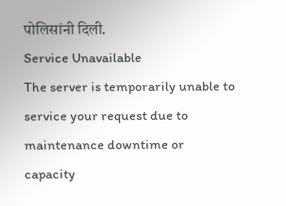पोलिसांनी दिली.
Service Unavailable
The server is temporarily unable to service your request due to maintenance downtime or capacity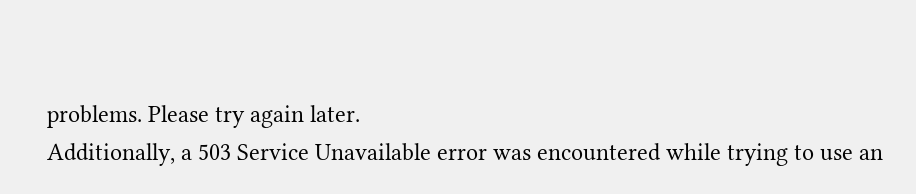problems. Please try again later.
Additionally, a 503 Service Unavailable error was encountered while trying to use an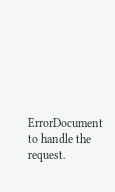ErrorDocument to handle the request.